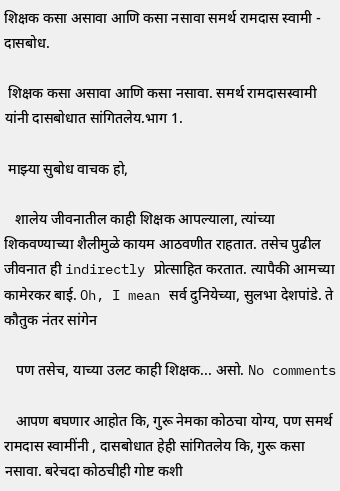शिक्षक कसा असावा आणि कसा नसावा समर्थ रामदास स्वामी - दासबोध.

 शिक्षक कसा असावा आणि कसा नसावा. समर्थ रामदासस्वामी यांनी दासबोधात सांगितलेय.भाग 1.

 माझ्या सुबोध वाचक हो,

   शालेय जीवनातील काही शिक्षक आपल्याला, त्यांच्या शिकवण्याच्या शैलीमुळे कायम आठवणीत राहतात. तसेच पुढील जीवनात ही indirectly प्रोत्साहित करतात. त्यापैकी आमच्या कामेरकर बाई. Oh, I mean सर्व दुनियेच्या, सुलभा देशपांडे. ते कौतुक नंतर सांगेन

   पण तसेच, याच्या उलट काही शिक्षक... असो. No comments

   आपण बघणार आहोत कि, गुरू नेमका कोठचा योग्य, पण समर्थ रामदास स्वामींनी , दासबोधात हेही सांगितलेय कि, गुरू कसा नसावा. बरेचदा कोठचीही गोष्ट कशी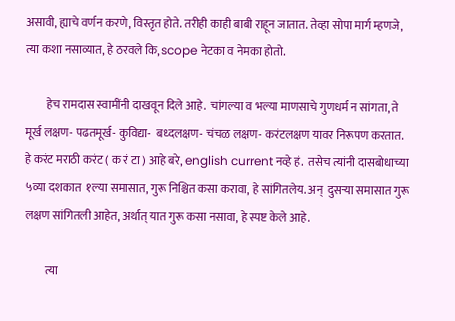असावी, ह्याचे वर्णन करणे, विस्तृत होते. तरीही काही बाबी राहून जातात. तेव्हा सोपा मार्ग म्हणजे, त्या कशा नसाव्यात, हे ठरवले कि, scope नेटका व नेमका होतो.

         हेच रामदास स्वामींनी दाखवून दिले आहे.  चांगल्या व भल्या माणसाचे गुणधर्म न सांगता, ते मूर्ख लक्षण- पढतमूर्ख- कुविद्या-  बध्दलक्षण- चंचळ लक्षण- करंटलक्षण यावर निरूपण करतात. हे करंट मराठी करंट ( क रं टा ) आहे बरे, english current नव्हे हं.  तसेच त्यांनी दासबोधाच्या ५व्या दशकात  १ल्या समासात, गुरू निश्चित कसा करावा, हे सांगितलेय. अन्  दुसर्‍या समासात गुरू लक्षण सांगितली आहेत, अर्थात् यात गुरू कसा नसावा, हे स्पष्ट केले आहे.

         त्या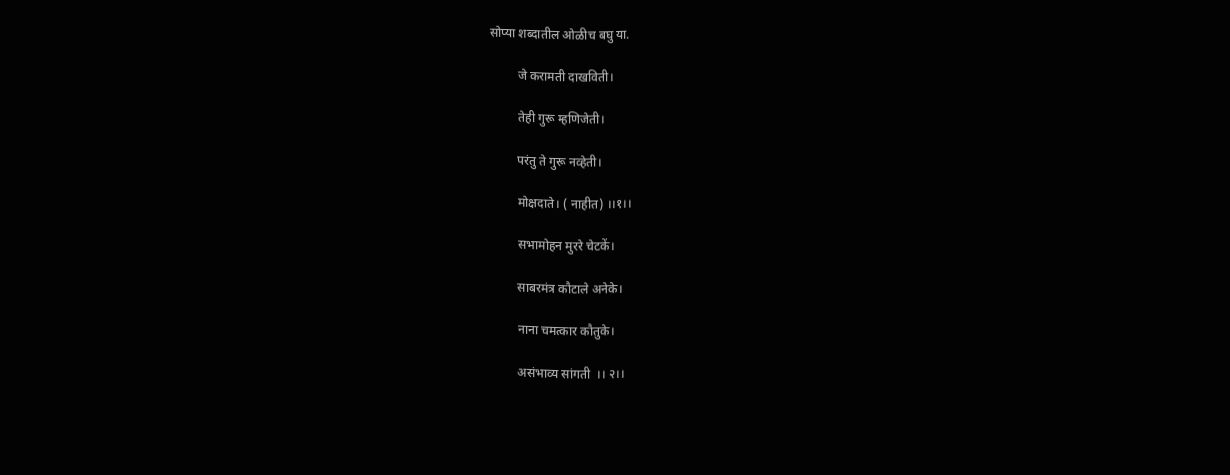सोप्या शब्दातील ओळीच बघु या.

         जे करामती दाखविती।

         तेही गुरू म्हणिजेती।

         परंतु ते गुरू नव्हेती।

         मोक्षदाते। ( नाहीत) ।।१।।

         सभामोहन मुररे चेटकें।

         साबरमंत्र कौटाले अनेके।

         नाना चमत्कार कौतुके।

         असंभाव्य सांगती  ।। २।।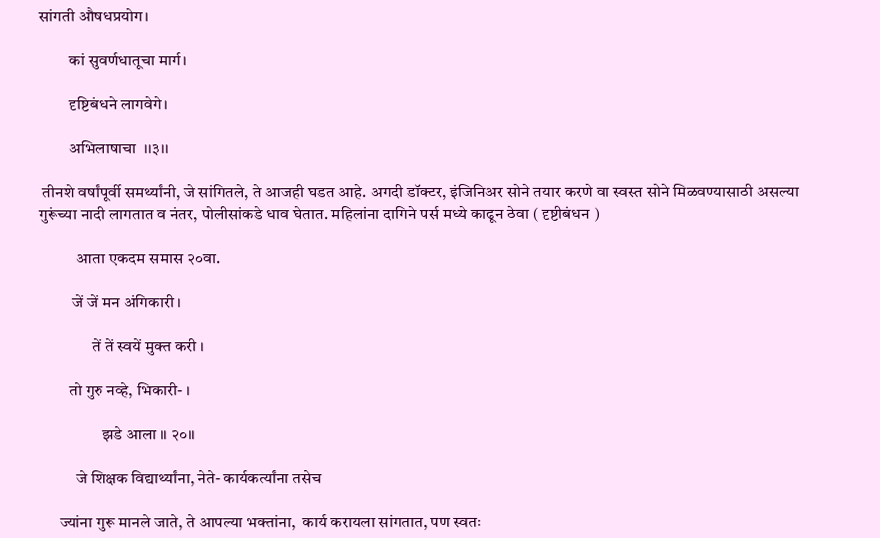सांगती औषधप्रयोग।

         कां सुवर्णधातूचा मार्ग।

         दृष्टिबंधने लागवेगे।

         अभिलाषाचा  ।।३।।

 तीनशे वर्षांपूर्वी समर्थ्यांनी, जे सांगितले, ते आजही घडत आहे. अगदी डॉक्टर, इंजिनिअर सोने तयार करणे वा स्वस्त सोने मिळवण्यासाठी असल्या गुरूंच्या नादी लागतात व नंतर, पोलीसांकडे धाव घेतात. महिलांना दागिने पर्स मध्ये काढून ठेवा ( दृष्टीबंधन )

           आता एकदम समास २०वा.

          जें जें मन अंगिकारी ।

                तें तें स्वयें मुक्त करी ।

         तो गुरु नव्हे, भिकारी- ।

                   झडे आला ॥ २०॥

           जे शिक्षक विद्यार्थ्यांना, नेते- कार्यकर्त्यांना तसेच

      ज्यांना गुरू मानले जाते, ते आपल्या भक्तांना,  कार्य करायला सांगतात, पण स्वतः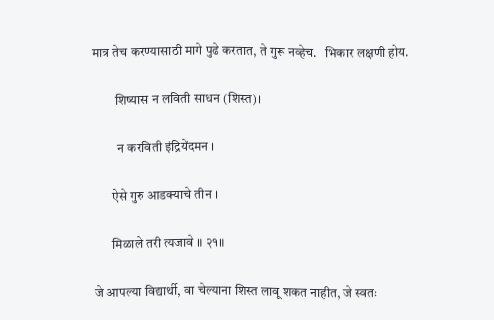मात्र तेच करण्यासाठी मागे पुढे करतात, ते गुरू नव्हेच.   भिकार लक्षणी होय.

         शिष्यास न लविती साधन (शिस्त)।

          न करविती इंद्रियेंदमन ।

        ऐसे गुरु आडक्याचे तीन ।

        मिळाले तरी त्यजावे ॥ २१॥

 जे आपल्या विद्यार्थी, वा चेल्याना शिस्त लावू शकत नाहीत, जे स्वतः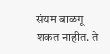संयम बाळगू शकत नाहीत. ते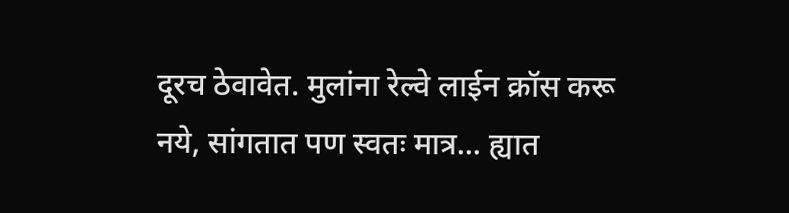दूरच ठेवावेत. मुलांना रेल्वे लाईन क्रॉस करू नये, सांगतात पण स्वतः मात्र... ह्यात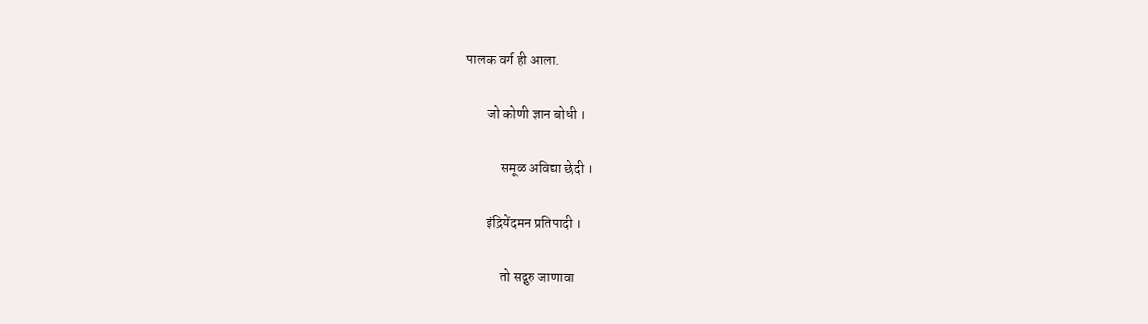पालक वर्ग ही आला.

        जो कोणी ज्ञान बोधी ।

             समूळ अविद्या छेदी ।

        इंद्रियेंदमन प्रतिपादी ।

             तो सद्गुरु जाणावा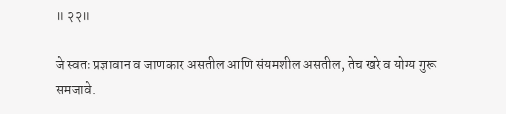॥ २२॥

जे स्वतः प्रज्ञावान व जाणकार असतील आणि संयमशील असतील, तेच खरे व योग्य गुरू समजावे.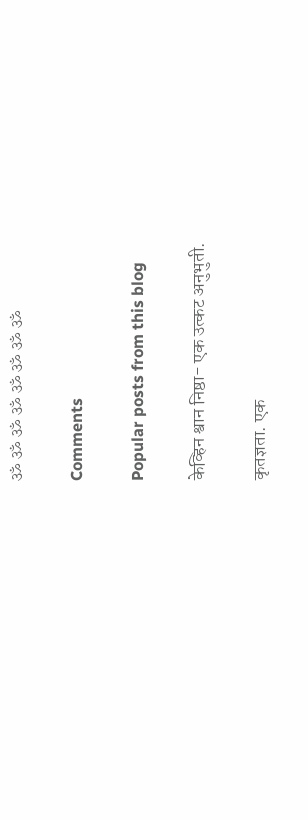ॐ ॐ ॐ ॐ ॐ ॐ ॐ ॐ

Comments

Popular posts from this blog

केव्हिन श्वान निष्ठा- एक उत्कट अनुभुती.

कृतज्ञता. एक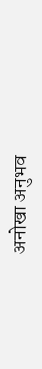अनोखा अनुभव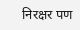निरक्षर पण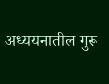अध्ययनातील गुरू